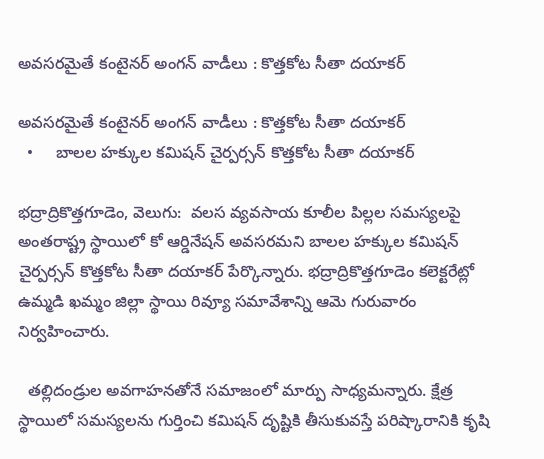అవసరమైతే కంటైనర్ అంగన్ వాడీలు : కొత్తకోట సీతా దయాకర్

అవసరమైతే కంటైనర్ అంగన్ వాడీలు : కొత్తకోట సీతా దయాకర్
  •     బాలల హక్కుల కమిషన్ చైర్పర్సన్ కొత్తకోట సీతా దయాకర్

భద్రాద్రికొత్తగూడెం, వెలుగు:  వలస వ్యవసాయ కూలీల పిల్లల సమస్యలపై అంతరాష్ట్ర స్థాయిలో కో ఆర్డినేషన్ అవసరమని బాలల హక్కుల కమిషన్ చైర్పర్సన్ కొత్తకోట సీతా దయాకర్ పేర్కొన్నారు. భద్రాద్రికొత్తగూడెం కలెక్టరేట్లో ఉమ్మడి ఖమ్మం జిల్లా స్థాయి రివ్యూ సమావేశాన్ని ఆమె గురువారం నిర్వహించారు.

  తల్లిదండ్రుల అవగాహనతోనే సమాజంలో మార్పు సాధ్యమన్నారు. క్షేత్ర స్థాయిలో సమస్యలను గుర్తించి కమిషన్ దృష్టికి తీసుకువస్తే పరిష్కారానికి కృషి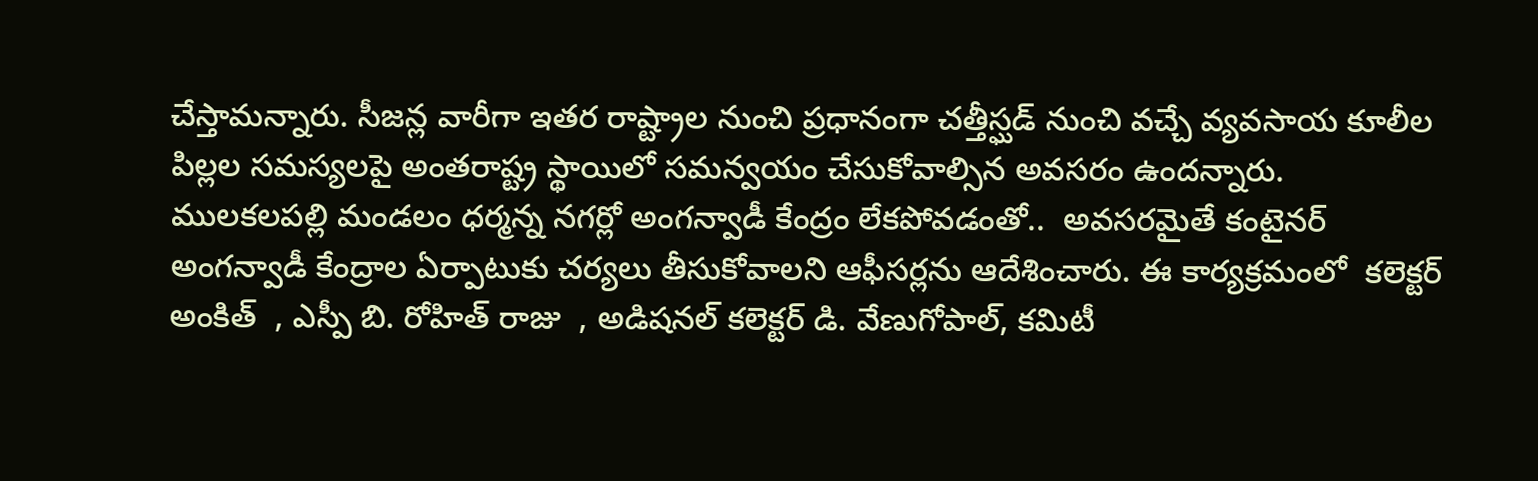చేస్తామన్నారు. సీజన్ల వారీగా ఇతర రాష్ట్రాల నుంచి ప్రధానంగా చత్తీస్ఘడ్ నుంచి వచ్చే వ్యవసాయ కూలీల పిల్లల సమస్యలపై అంతరాష్ట్ర స్థాయిలో సమన్వయం చేసుకోవాల్సిన అవసరం ఉందన్నారు. ములకలపల్లి మండలం ధర్మన్న నగర్లో అంగన్వాడీ కేంద్రం లేకపోవడంతో..  అవసరమైతే కంటైనర్ అంగన్వాడీ కేంద్రాల ఏర్పాటుకు చర్యలు తీసుకోవాలని ఆఫీసర్లను ఆదేశించారు. ఈ కార్యక్రమంలో  కలెక్టర్ అంకిత్  , ఎస్పీ బి. రోహిత్ రాజు  , అడిషనల్ కలెక్టర్ డి. వేణుగోపాల్, కమిటీ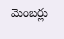మెంబర్లు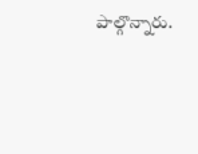పాల్గొన్నారు.